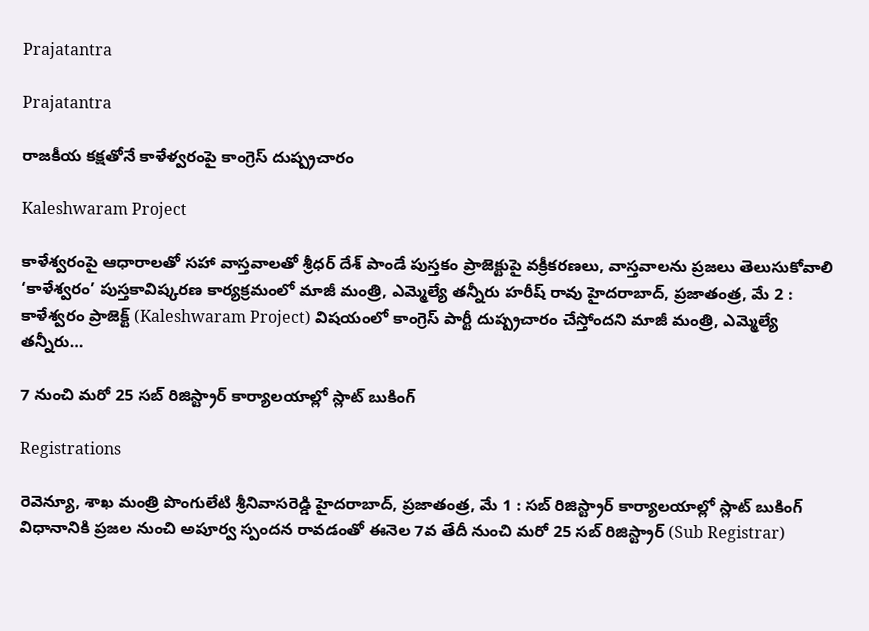Prajatantra

Prajatantra

రాజకీయ కక్షతోనే కాళేళ్వరంపై కాంగ్రెస్ దుష్ప్రచారం

Kaleshwaram Project

కాళేశ్వరంపై ఆధారాలతో సహా వాస్తవాలతో శ్రీధర్ దేశ్ పాండే పుస్తకం ప్రాజెక్టుపై వక్రీకరణలు, వాస్తవాలను ప్రజలు తెలుసుకోవాలి ‘కాళేశ్వరం’ పుస్తకావిష్కరణ కార్యక్రమంలో మాజీ మంత్రి, ఎమ్మెల్యే తన్నీరు హరీష్ రావు హైదరాబాద్, ప్రజాతంత్ర, మే 2 : కాళేశ్వరం ప్రాజెక్ట్ (Kaleshwaram Project) విషయంలో కాంగ్రెస్ పార్టీ దుష్ప్రచారం చేస్తోందని మాజీ మంత్రి, ఎమ్మెల్యే తన్నీరు…

7 నుంచి మ‌రో 25 స‌బ్ రిజిస్ట్రార్ కార్యాల‌యాల్లో స్లాట్ బుకింగ్

Registrations

రెవెన్యూ, శాఖ మంత్రి పొంగులేటి శ్రీ‌నివాస‌రెడ్డి హైద‌రాబాద్, ప్రజాతంత్ర, మే 1 : స‌బ్ రిజిస్ట్రార్ కార్యాల‌యాల్లో స్లాట్ బుకింగ్ విధానానికి ప్ర‌జ‌ల నుంచి అపూర్వ స్పంద‌న రావ‌డంతో ఈనెల 7వ తేదీ నుంచి మ‌రో 25 స‌బ్ రిజిస్ట్రార్ (Sub Registrar)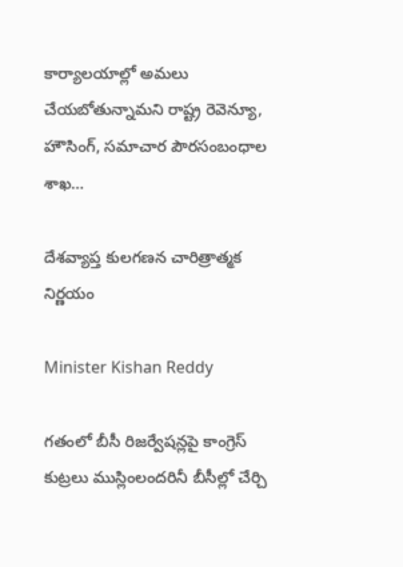కార్యాల‌యాల్లో అమ‌లు చేయ‌బోతున్నామ‌ని రాష్ట్ర రెవెన్యూ, హౌసింగ్‌, స‌మాచార పౌర‌సంబంధాల శాఖ…

దేశవ్యాప్త కులగణన చారిత్రాత్మక నిర్ణయం

Minister Kishan Reddy

గతంలో బీసీ రిజర్వేషన్లపై కాంగ్రెస్ కుట్రలు ముస్లింలందరినీ బీసీల్లో చేర్చి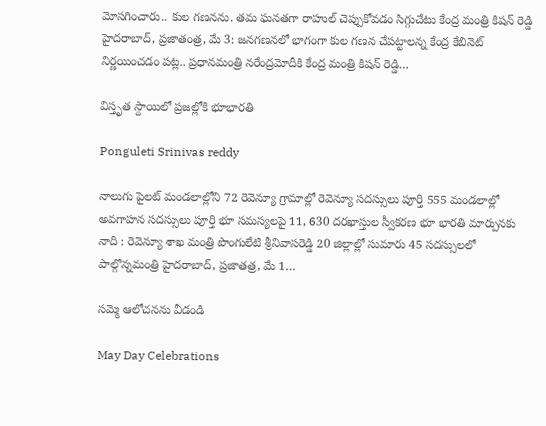మోసగించారు.. కుల గణనను. తమ ఘనతగా రాహుల్ చెప్పుకోవడం సిగ్గుచేటు కేంద్ర మంత్రి కిషన్ రెడ్డి   హైదరాబాద్, ప్రజాతంత్ర, మే 3: జనగణనలో భాగంగా కుల గణన చేపట్టాలన్న కేంద్ర కేబినెట్ నిర్ణయించడం పట్ల.. ప్రధానమంత్రి నరేంద్రమోదీకి కేంద్ర మంత్రి కిషన్ రెడ్డి…

విస్తృత స్దాయిలో ప్ర‌జ‌ల్లోకి భూభార‌తి

Ponguleti Srinivas reddy

నాలుగు పైల‌ట్ మండ‌లాల్లోని 72 రెవెన్యూ గ్రామాల్లో రెవెన్యూ స‌ద‌స్సులు పూర్తి 555 మండలాల్లో అవగాహన సదస్సులు పూర్తి భూ స‌మ‌స్య‌ల‌పై 11, 630 ద‌ర‌ఖాస్తుల స్వీక‌ర‌ణ‌ భూ భారతి మార్పునకు నాది : రెవెన్యూ శాఖ మంత్రి పొంగులేటి శ్రీ‌నివాస‌రెడ్డి 20 జిల్లాల్లో సుమారు 45 స‌ద‌స్సుల‌లో పాల్గొన్నమంత్రి హైద‌రాబాద్, ప్రజాతత్ర, మే 1…

సమ్మె ఆలోచనను వీడండి

May Day Celebrations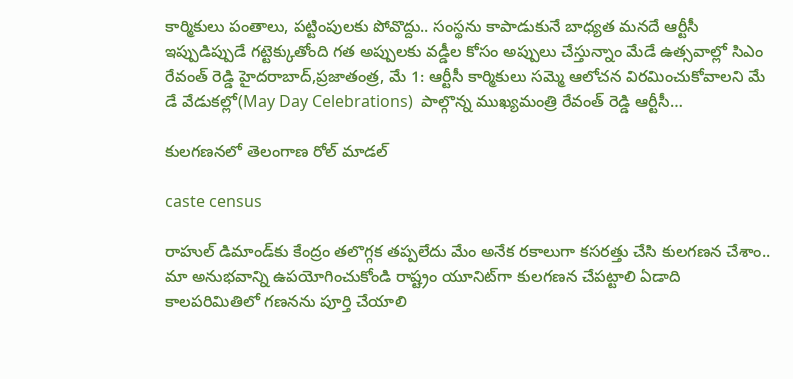కార్మికులు పంతాలు, పట్టింపులకు పోవొద్దు.. సంస్థను కాపాడుకునే బాధ్యత మనదే ఆర్టీసీ ఇప్పుడిప్పుడే గట్టెక్కుతోంది గత అప్పులకు వడ్డీల కోసం అప్పులు చేస్తున్నాం మేడే ఉత్సవాల్లో సిఎం రేవంత్‌ ‌రెడ్డి హైదరాబాద్‌,ప్రజాతంత్ర, మే 1: ఆర్టీసీ కార్మికులు సమ్మె ఆలోచన విరమించుకోవాలని మే డే వేడుకల్లో(May Day Celebrations)  పాల్గొన్న ముఖ్యమంత్రి రేవంత్‌ ‌రెడ్డి ఆర్టీసీ…

కులగణనలో తెలంగాణ రోల్‌ ‌మాడల్‌

caste census

రాహుల్‌ ‌డిమాండ్‌కు కేంద్రం తలొగ్గక తప్పలేదు మేం అనేక రకాలుగా కసరత్తు చేసి కులగణన చేశాం.. మా అనుభవాన్ని ఉపయోగించుకోండి రాష్ట్రం యూనిట్‌గా కులగణన చేపట్టాలి ఏడాది కాలపరిమితిలో గణనను పూర్తి చేయాలి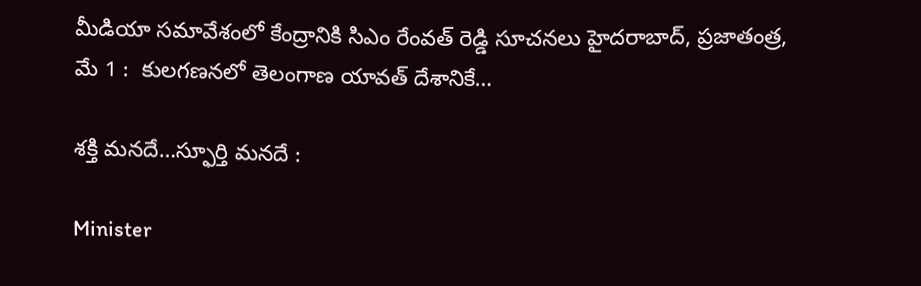మీడియా సమావేశంలో కేంద్రానికి సిఎం రేంవత్‌ ‌రెడ్డి సూచనలు హైదరాబాద్, ప్రజాతంత్ర, మే 1 :  కులగణనలో తెలంగాణ యావత్ దేశానికే…

శక్తి మనదే…స్ఫూర్తి మనదే :

Minister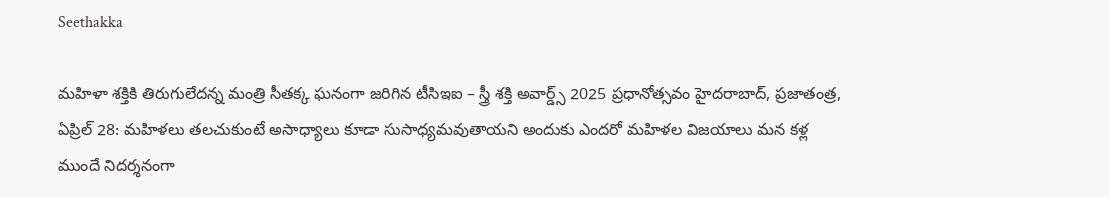Seethakka

మహిళా శక్తికి తిరుగులేదన్న మంత్రి సీతక్క ఘనంగా జరిగిన టీసిఇఐ – స్త్రీ శక్తి అవార్డ్స్ 2025 ప్రధానోత్సవం హైదరాబాద్, ప్రజాతంత్ర, ఏప్రిల్‌ 28: మహిళలు తలచుకుంటే అసాధ్యాలు కూడా సుసాధ్యమవుతాయని అందుకు ఎందరో మహిళల విజయాలు మన కళ్ల ముందే నిదర్శనంగా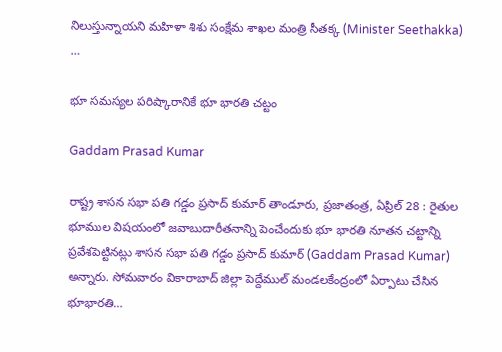నిలుస్తున్నాయని మహిళా శిశు సంక్షేమ శాఖల మంత్రి సీతక్క (Minister Seethakka) …

భూ సమస్యల పరిష్కారానికే భూ భారతి చట్టం

Gaddam Prasad Kumar

రాష్ట్ర శాసన సభా పతి గడ్డం ప్రసాద్ కుమార్ తాండూరు, ప్రజాతంత్ర, ఏప్రిల్ 28 : రైతుల భూముల విషయంలో జవాబుదారీతనాన్ని పెంచేందుకు భూ భారతి నూతన చట్టాన్ని ప్రవేశపెట్టినట్లు శాసన సభా పతి గడ్డం ప్రసాద్ కుమార్ (Gaddam Prasad Kumar)  అన్నారు. సోమవారం వికారాబాద్ జిల్లా పెద్దేముల్ మండలకేంద్రంలో ఏర్పాటు చేసిన భూభారతి…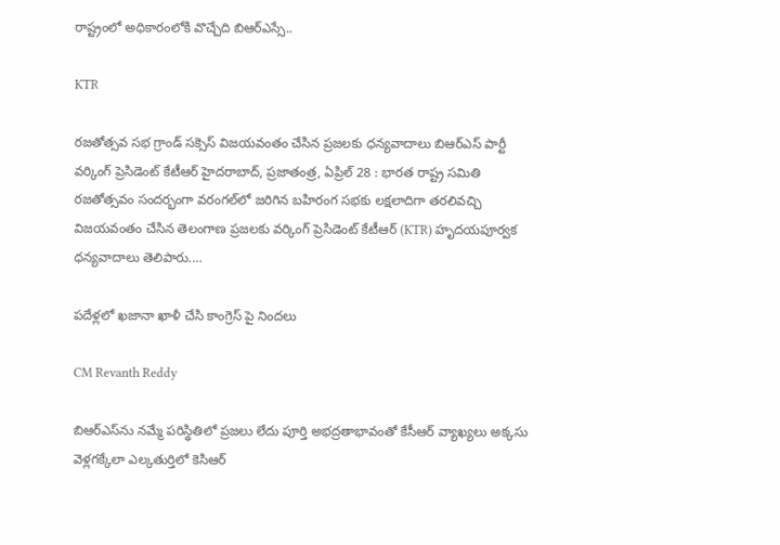రాష్ట్రంలో అధికారంలోకి వొచ్చేది బిఆర్ఎస్సే..

KTR

రజతోత్సవ సభ గ్రాండ్ సక్సెస్ విజయవంతం చేసిన ప్రజలకు ధన్యవాదాలు బిఆర్ఎస్ పార్టీ వర్కింగ్ ప్రెసిడెంట్ కేటీఆర్ హైదరాబాద్, ప్రజాతంత్ర, ఏప్రిల్ 28 : భారత రాష్ట్ర సమితి రజతోత్సవం సందర్భంగా వరంగల్‌లో జరిగిన బహిరంగ సభకు లక్షలాదిగా తరలివచ్చి విజయవంతం చేసిన తెలంగాణ ప్రజలకు వర్కింగ్ ప్రెసిడెంట్ కేటీఆర్ (KTR) హృదయపూర్వక ధన్యవాదాలు తెలిపారు.…

పదేళ్లలో ఖజానా ఖాళీ చేసి కాంగ్రెస్ పై నిందలు

CM Revanth Reddy

బిఆర్‌ఎస్‌ను నమ్మే పరిస్థితిలో ప్రజలు లేదు పూర్తి అభద్రతాభావంతో కేసీఆర్‌ వ్యాఖ్యలు అక్కసు వెళ్లగక్కేలా ఎల్కతుర్తిలో కెసిఆర్‌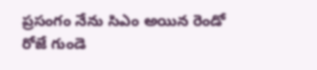ప్రసంగం నేను సిఎం అయిన రెండో రోజే గుండె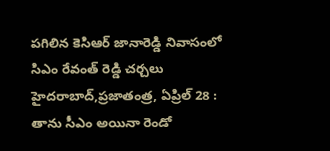పగిలిన కెసిఆర్‌ జానారెడ్డి నివాసంలో సిఎం రేవంత్‌ రెడ్డి ‌చర్చలు హైదరాబాద్‌,ప్రజాతంత్ర, ఏప్రిల్‌ 28 : తాను సీఎం అయినా రెండో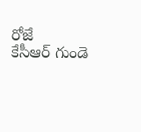రోజే కేసీఆర్‌ ‌గుండె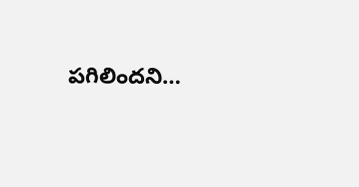పగిలిందని…